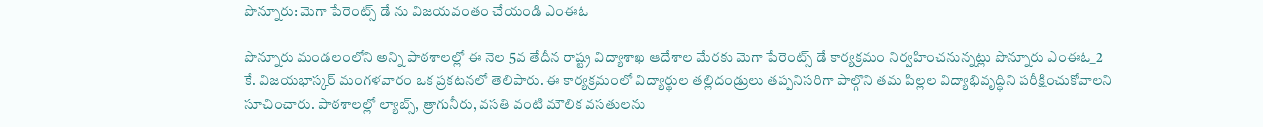పొన్నూరు: మెగా పేరెంట్స్ డే ను విజయవంతం చేయండి ఎంఈఓ

పొన్నూరు మండలంలోని అన్ని పాఠశాలల్లో ఈ నెల 5వ తేదీన రాష్ట్ర విద్యాశాఖ ఆదేశాల మేరకు మెగా పేరెంట్స్ డే కార్యక్రమం నిర్వహించనున్నట్లు పొన్నూరు ఎంఈఓ_2 కే. విజయభాస్కర్ మంగళవారం ఒక ప్రకటనలో తెలిపారు. ఈ కార్యక్రమంలో విద్యార్థుల తల్లిదండ్రులు తప్పనిసరిగా పాల్గొని తమ పిల్లల విద్యాభివృద్ధిని పరీక్షించుకోవాలని సూచించారు. పాఠశాలల్లో ల్యాబ్స్, త్రాగునీరు, వసతి వంటి మౌలిక వసతులను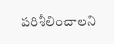పరిశీలించాలని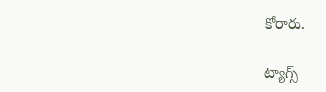కోరారు.

ట్యాగ్స్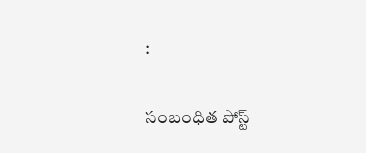:

సంబంధిత పోస్ట్